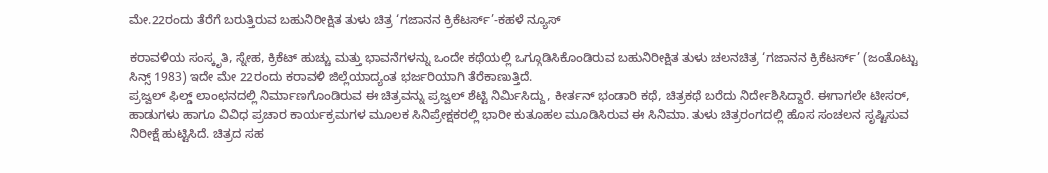ಮೇ.22ರಂದು ತೆರೆಗೆ ಬರುತ್ತಿರುವ ಬಹುನಿರೀಕ್ಷಿತ ತುಳು ಚಿತ್ರ ‘ಗಜಾನನ ಕ್ರಿಕೆಟರ್ಸ್’-ಕಹಳೆ ನ್ಯೂಸ್

ಕರಾವಳಿಯ ಸಂಸ್ಕೃತಿ, ಸ್ನೇಹ, ಕ್ರಿಕೆಟ್ ಹುಚ್ಚು ಮತ್ತು ಭಾವನೆಗಳನ್ನು ಒಂದೇ ಕಥೆಯಲ್ಲಿ ಒಗ್ಗೂಡಿಸಿಕೊಂಡಿರುವ ಬಹುನಿರೀಕ್ಷಿತ ತುಳು ಚಲನಚಿತ್ರ ‘ಗಜಾನನ ಕ್ರಿಕೆಟರ್ಸ್’ (ಜಂತೊಟ್ಟು ಸಿನ್ಸ್ 1983) ಇದೇ ಮೇ 22ರಂದು ಕರಾವಳಿ ಜಿಲ್ಲೆಯಾದ್ಯಂತ ಭರ್ಜರಿಯಾಗಿ ತೆರೆಕಾಣುತ್ತಿದೆ.
ಪ್ರಜ್ವಲ್ ಫಿಲ್ಡ್ ಲಾಂಛನದಲ್ಲಿ ನಿರ್ಮಾಣಗೊಂಡಿರುವ ಈ ಚಿತ್ರವನ್ನು ಪ್ರಜ್ವಲ್ ಶೆಟ್ಟಿ ನಿರ್ಮಿಸಿದ್ದು, ಕೀರ್ತನ್ ಭಂಡಾರಿ ಕಥೆ, ಚಿತ್ರಕಥೆ ಬರೆದು ನಿರ್ದೇಶಿಸಿದ್ದಾರೆ. ಈಗಾಗಲೇ ಟೀಸರ್, ಹಾಡುಗಳು ಹಾಗೂ ವಿವಿಧ ಪ್ರಚಾರ ಕಾರ್ಯಕ್ರಮಗಳ ಮೂಲಕ ಸಿನಿಪ್ರೇಕ್ಷಕರಲ್ಲಿ ಭಾರೀ ಕುತೂಹಲ ಮೂಡಿಸಿರುವ ಈ ಸಿನಿಮಾ. ತುಳು ಚಿತ್ರರಂಗದಲ್ಲಿ ಹೊಸ ಸಂಚಲನ ಸೃಷ್ಟಿಸುವ ನಿರೀಕ್ಷೆ ಹುಟ್ಟಿಸಿದೆ. ಚಿತ್ರದ ಸಹ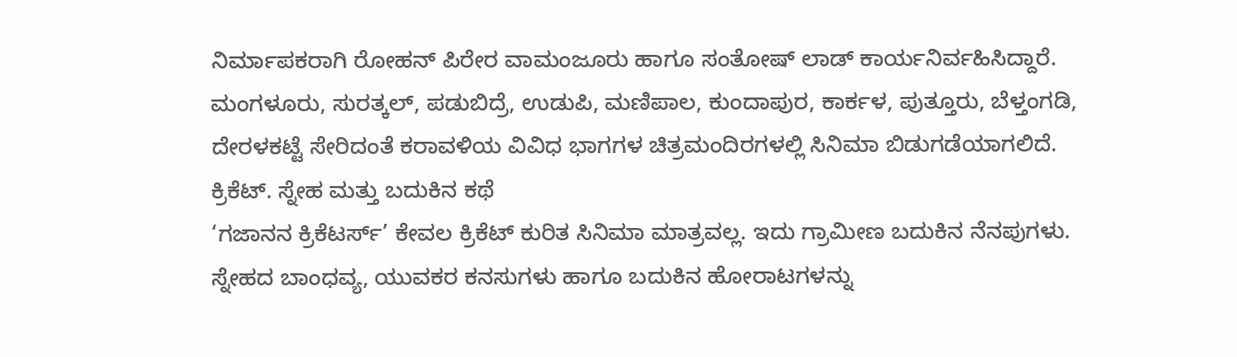ನಿರ್ಮಾಪಕರಾಗಿ ರೋಹನ್ ಪಿರೇರ ವಾಮಂಜೂರು ಹಾಗೂ ಸಂತೋಷ್ ಲಾಡ್ ಕಾರ್ಯನಿರ್ವಹಿಸಿದ್ದಾರೆ.
ಮಂಗಳೂರು, ಸುರತ್ಕಲ್, ಪಡುಬಿದ್ರೆ, ಉಡುಪಿ, ಮಣಿಪಾಲ, ಕುಂದಾಪುರ, ಕಾರ್ಕಳ, ಪುತ್ತೂರು, ಬೆಳ್ತಂಗಡಿ, ದೇರಳಕಟ್ಟೆ ಸೇರಿದಂತೆ ಕರಾವಳಿಯ ವಿವಿಧ ಭಾಗಗಳ ಚಿತ್ರಮಂದಿರಗಳಲ್ಲಿ ಸಿನಿಮಾ ಬಿಡುಗಡೆಯಾಗಲಿದೆ.
ಕ್ರಿಕೆಟ್. ಸ್ನೇಹ ಮತ್ತು ಬದುಕಿನ ಕಥೆ
‘ಗಜಾನನ ಕ್ರಿಕೆಟರ್ಸ್’ ಕೇವಲ ಕ್ರಿಕೆಟ್ ಕುರಿತ ಸಿನಿಮಾ ಮಾತ್ರವಲ್ಲ. ಇದು ಗ್ರಾಮೀಣ ಬದುಕಿನ ನೆನಪುಗಳು. ಸ್ನೇಹದ ಬಾಂಧವ್ಯ, ಯುವಕರ ಕನಸುಗಳು ಹಾಗೂ ಬದುಕಿನ ಹೋರಾಟಗಳನ್ನು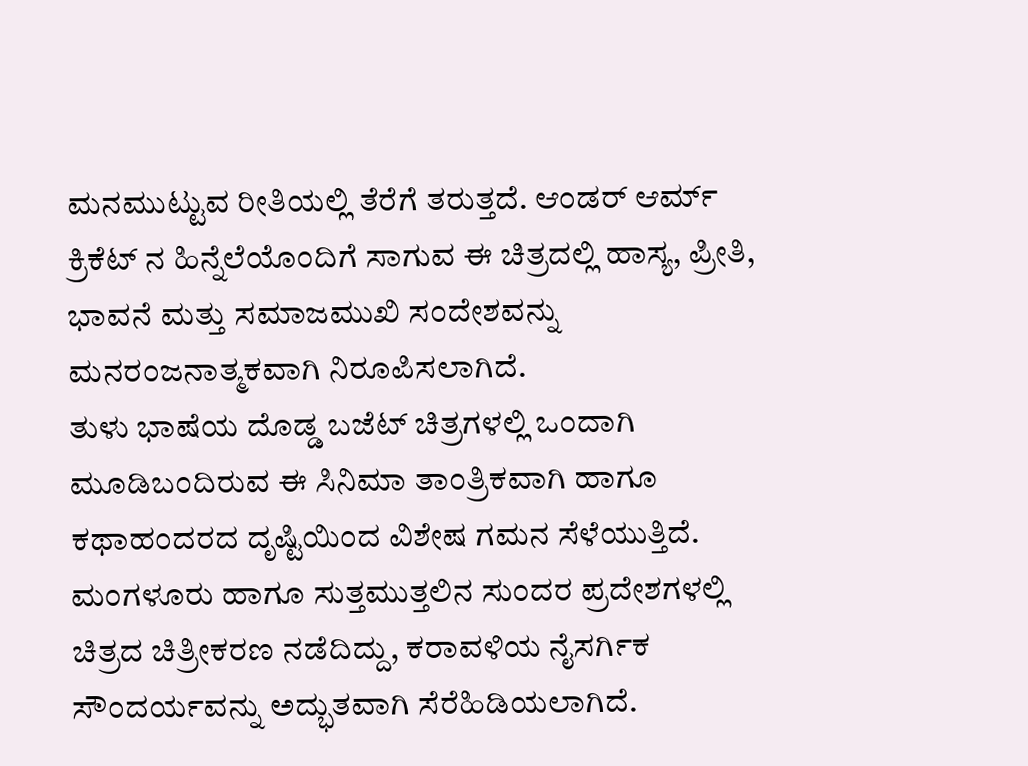ಮನಮುಟ್ಟುವ ರೀತಿಯಲ್ಲಿ ತೆರೆಗೆ ತರುತ್ತದೆ. ಆಂಡರ್ ಆರ್ಮ್ ಕ್ರಿಕೆಟ್ ನ ಹಿನ್ನೆಲೆಯೊಂದಿಗೆ ಸಾಗುವ ಈ ಚಿತ್ರದಲ್ಲಿ ಹಾಸ್ಯ, ಪ್ರೀತಿ, ಭಾವನೆ ಮತ್ತು ಸಮಾಜಮುಖಿ ಸಂದೇಶವನ್ನು ಮನರಂಜನಾತ್ಮಕವಾಗಿ ನಿರೂಪಿಸಲಾಗಿದೆ.
ತುಳು ಭಾಷೆಯ ದೊಡ್ಡ ಬಜೆಟ್ ಚಿತ್ರಗಳಲ್ಲಿ ಒಂದಾಗಿ ಮೂಡಿಬಂದಿರುವ ಈ ಸಿನಿಮಾ ತಾಂತ್ರಿಕವಾಗಿ ಹಾಗೂ ಕಥಾಹಂದರದ ದೃಷ್ಟಿಯಿಂದ ವಿಶೇಷ ಗಮನ ಸೆಳೆಯುತ್ತಿದೆ. ಮಂಗಳೂರು ಹಾಗೂ ಸುತ್ತಮುತ್ತಲಿನ ಸುಂದರ ಪ್ರದೇಶಗಳಲ್ಲಿ ಚಿತ್ರದ ಚಿತ್ರೀಕರಣ ನಡೆದಿದ್ದು, ಕರಾವಳಿಯ ನೈಸರ್ಗಿಕ ಸೌಂದರ್ಯವನ್ನು ಅದ್ಭುತವಾಗಿ ಸೆರೆಹಿಡಿಯಲಾಗಿದೆ.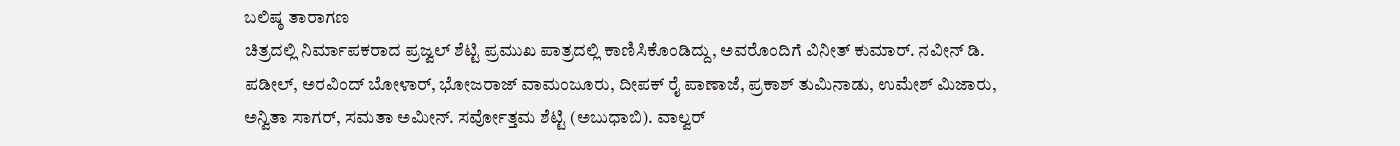ಬಲಿಷ್ಠ ತಾರಾಗಣ
ಚಿತ್ರದಲ್ಲಿ ನಿರ್ಮಾಪಕರಾದ ಪ್ರಜ್ವಲ್ ಶೆಟ್ಟಿ ಪ್ರಮುಖ ಪಾತ್ರದಲ್ಲಿ ಕಾಣಿಸಿಕೊಂಡಿದ್ದು, ಅವರೊಂದಿಗೆ ವಿನೀತ್ ಕುಮಾರ್. ನವೀನ್ ಡಿ. ಪಡೀಲ್, ಅರವಿಂದ್ ಬೋಳಾರ್, ಭೋಜರಾಜ್ ವಾಮಂಜೂರು, ದೀಪಕ್ ರೈ ಪಾಣಾಜೆ, ಪ್ರಕಾಶ್ ತುಮಿನಾಡು, ಉಮೇಶ್ ಮಿಜಾರು, ಅನ್ವಿತಾ ಸಾಗರ್, ಸಮತಾ ಅಮೀನ್. ಸರ್ವೋತ್ತಮ ಶೆಟ್ಟಿ (ಅಬುಧಾಬಿ). ವಾಲ್ವರ್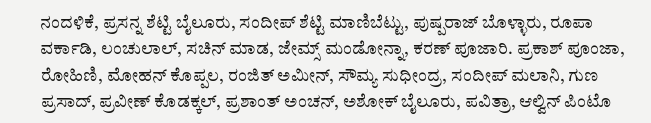ನಂದಳಿಕೆ, ಪ್ರಸನ್ನ ಶೆಟ್ಟಿ ಬೈಲೂರು, ಸಂದೀಪ್ ಶೆಟ್ಟಿ ಮಾಣಿಬೆಟ್ಟು, ಪುಷ್ಪರಾಜ್ ಬೊಳ್ಳಾರು, ರೂಪಾ ವರ್ಕಾಡಿ, ಲಂಚುಲಾಲ್, ಸಚಿನ್ ಮಾಡ, ಜೇಮ್ಸ್ ಮಂಡೋನ್ನಾ, ಕರಣ್ ಪೂಜಾರಿ. ಪ್ರಕಾಶ್ ಪೂಂಜಾ, ರೋಹಿಣಿ, ಮೋಹನ್ ಕೊಪ್ಪಲ, ರಂಜಿತ್ ಅಮೀನ್, ಸೌಮ್ಯ ಸುಧೀಂದ್ರ, ಸಂದೀಪ್ ಮಲಾನಿ, ಗುಣ ಪ್ರಸಾದ್, ಪ್ರವೀಣ್ ಕೊಡಕ್ಕಲ್, ಪ್ರಶಾಂತ್ ಅಂಚನ್, ಅಶೋಕ್ ಬೈಲೂರು, ಪವಿತ್ರಾ, ಆಲ್ವಿನ್ ಪಿಂಟೊ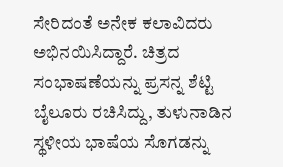ಸೇರಿದಂತೆ ಅನೇಕ ಕಲಾವಿದರು ಅಭಿನಯಿಸಿದ್ದಾರೆ. ಚಿತ್ರದ ಸಂಭಾಷಣೆಯನ್ನು ಪ್ರಸನ್ನ ಶೆಟ್ಟಿ ಬೈಲೂರು ರಚಿಸಿದ್ದು, ತುಳುನಾಡಿನ ಸ್ಥಳೀಯ ಭಾಷೆಯ ಸೊಗಡನ್ನು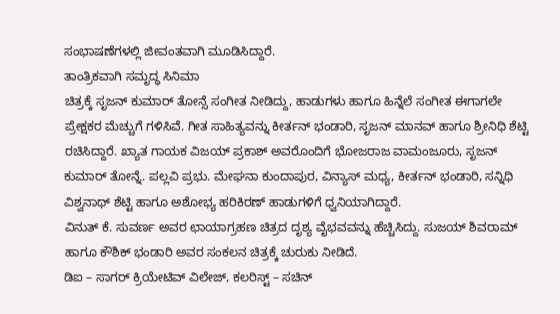ಸಂಭಾಷಣೆಗಳಲ್ಲಿ ಜೀವಂತವಾಗಿ ಮೂಡಿಸಿದ್ದಾರೆ.
ತಾಂತ್ರಿಕವಾಗಿ ಸಮೃದ್ಧ ಸಿನಿಮಾ
ಚಿತ್ರಕ್ಕೆ ಸೃಜನ್ ಕುಮಾರ್ ತೋನ್ಸೆ ಸಂಗೀತ ನೀಡಿದ್ದು, ಹಾಡುಗಳು ಹಾಗೂ ಹಿನ್ನೆಲೆ ಸಂಗೀತ ಈಗಾಗಲೇ ಪ್ರೇಕ್ಷಕರ ಮೆಚ್ಚುಗೆ ಗಳಿಸಿವೆ. ಗೀತ ಸಾಹಿತ್ಯವನ್ನು ಕೀರ್ತನ್ ಭಂಡಾರಿ, ಸೃಜನ್ ಮಾನವ್ ಹಾಗೂ ಶ್ರೀನಿಧಿ ಶೆಟ್ಟಿ ರಚಿಸಿದ್ದಾರೆ. ಖ್ಯಾತ ಗಾಯಕ ವಿಜಯ್ ಪ್ರಕಾಶ್ ಅವರೊಂದಿಗೆ ಭೋಜರಾಜ ವಾಮಂಜೂರು, ಸೃಜನ್ ಕುಮಾರ್ ತೋನ್ನೆ. ಪಲ್ಲವಿ ಪ್ರಭು. ಮೇಘನಾ ಕುಂದಾಪುರ, ವಿನ್ಯಾಸ್ ಮಧ್ಯ, ಕೀರ್ತನ್ ಭಂಡಾರಿ, ಸನ್ನಿಧಿ ವಿಶ್ವನಾಥ್ ಶೆಟ್ಟಿ ಹಾಗೂ ಅಶೋಭ್ಯ ಹರಿಕಿರಣ್ ಹಾಡುಗಳಿಗೆ ಧ್ವನಿಯಾಗಿದ್ದಾರೆ.
ವಿನುತ್ ಕೆ. ಸುವರ್ಣ ಅವರ ಛಾಯಾಗ್ರಹಣ ಚಿತ್ರದ ದೃಶ್ಯ ವೈಭವವನ್ನು ಹೆಚ್ಚಿಸಿದ್ದು. ಸುಜಯ್ ಶಿವರಾಮ್ ಹಾಗೂ ಕೌಶಿಕ್ ಭಂಡಾರಿ ಅವರ ಸಂಕಲನ ಚಿತ್ರಕ್ಕೆ ಚುರುಕು ನೀಡಿದೆ.
ಡಿಐ – ಸಾಗರ್ ಕ್ರಿಯೇಟಿವ್ ವಿಲೇಜ್, ಕಲರಿಸ್ಟ್ – ಸಚಿನ್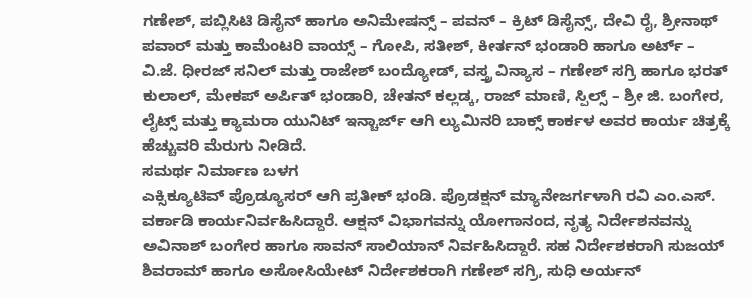ಗಣೇಶ್, ಪಬ್ಲಿಸಿಟಿ ಡಿಸೈನ್ ಹಾಗೂ ಅನಿಮೇಷನ್ಸ್ – ಪವನ್ – ಕ್ರಿಟ್ ಡಿಸೈನ್ಸ್, ದೇವಿ ರೈ, ಶ್ರೀನಾಥ್ ಪವಾರ್ ಮತ್ತು ಕಾಮೆಂಟರಿ ವಾಯ್ಸ್ – ಗೋಪಿ, ಸತೀಶ್, ಕೀರ್ತನ್ ಭಂಡಾರಿ ಹಾಗೂ ಅರ್ಟ್ – ವಿ.ಜೆ. ಧೀರಜ್ ಸನಿಲ್ ಮತ್ತು ರಾಜೇಶ್ ಬಂದ್ಯೋಡ್, ವಸ್ತ್ರ ವಿನ್ಯಾಸ – ಗಣೇಶ್ ಸಗ್ರಿ ಹಾಗೂ ಭರತ್ ಕುಲಾಲ್, ಮೇಕಪ್ ಅರ್ಪಿತ್ ಭಂಡಾರಿ, ಚೇತನ್ ಕಲ್ಲಡ್ಕ, ರಾಜ್ ಮಾಣಿ, ಸ್ಪಿಲ್ಸ್ – ಶ್ರೀ ಜಿ. ಬಂಗೇರ, ಲೈಟ್ಸ್ ಮತ್ತು ಕ್ಯಾಮರಾ ಯುನಿಟ್ ಇನ್ಚಾರ್ಜ್ ಆಗಿ ಲ್ಯುಮಿನರಿ ಬಾಕ್ಸ್ ಕಾರ್ಕಳ ಅವರ ಕಾರ್ಯ ಚಿತ್ರಕ್ಕೆ ಹೆಚ್ಚುವರಿ ಮೆರುಗು ನೀಡಿದೆ.
ಸಮರ್ಥ ನಿರ್ಮಾಣ ಬಳಗ
ಎಕ್ಸಿಕ್ಯೂಟಿವ್ ಪ್ರೊಡ್ಯೂಸರ್ ಆಗಿ ಪ್ರತೀಕ್ ಭಂಡಿ. ಪ್ರೊಡಕ್ಷನ್ ಮ್ಯಾನೇಜರ್ಗಳಾಗಿ ರವಿ ಎಂ.ಎಸ್. ವರ್ಕಾಡಿ ಕಾರ್ಯನಿರ್ವಹಿಸಿದ್ದಾರೆ. ಆಕ್ಷನ್ ವಿಭಾಗವನ್ನು ಯೋಗಾನಂದ, ನೃತ್ಯ ನಿರ್ದೇಶನವನ್ನು ಅವಿನಾಶ್ ಬಂಗೇರ ಹಾಗೂ ಸಾವನ್ ಸಾಲಿಯಾನ್ ನಿರ್ವಹಿಸಿದ್ದಾರೆ. ಸಹ ನಿರ್ದೇಶಕರಾಗಿ ಸುಜಯ್ ಶಿವರಾಮ್ ಹಾಗೂ ಅಸೋಸಿಯೇಟ್ ನಿರ್ದೇಶಕರಾಗಿ ಗಣೇಶ್ ಸಗ್ರಿ, ಸುಧಿ ಅರ್ಯನ್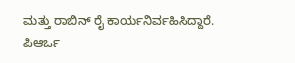ಮತ್ತು ರಾಬಿನ್ ರೈ ಕಾರ್ಯನಿರ್ವಹಿಸಿದ್ದಾರೆ. ಪಿಆರ್ಒ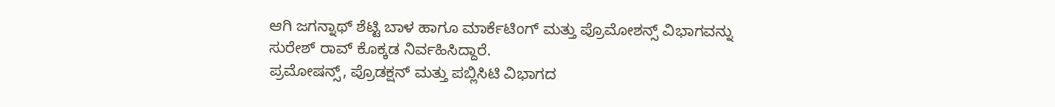ಆಗಿ ಜಗನ್ನಾಥ್ ಶೆಟ್ಟಿ ಬಾಳ ಹಾಗೂ ಮಾರ್ಕೆಟಿಂಗ್ ಮತ್ತು ಪ್ರೊಮೋಶನ್ಸ್ ವಿಭಾಗವನ್ನು ಸುರೇಶ್ ರಾವ್ ಕೊಕ್ಕಡ ನಿರ್ವಹಿಸಿದ್ದಾರೆ.
ಪ್ರಮೋಷನ್ಸ್, ಪ್ರೊಡಕ್ಷನ್ ಮತ್ತು ಪಬ್ಲಿಸಿಟಿ ವಿಭಾಗದ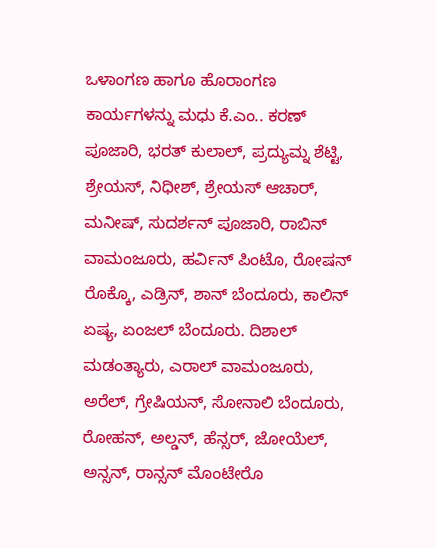ಒಳಾಂಗಣ ಹಾಗೂ ಹೊರಾಂಗಣ ಕಾರ್ಯಗಳನ್ನು ಮಧು ಕೆ.ಎಂ.. ಕರಣ್ ಪೂಜಾರಿ, ಭರತ್ ಕುಲಾಲ್, ಪ್ರದ್ಯುಮ್ನ ಶೆಟ್ಟಿ, ಶ್ರೇಯಸ್, ನಿಧೀಶ್, ಶ್ರೇಯಸ್ ಆಚಾರ್, ಮನೀಷ್, ಸುದರ್ಶನ್ ಪೂಜಾರಿ, ರಾಬಿನ್ ವಾಮಂಜೂರು, ಹರ್ವಿನ್ ಪಿಂಟೊ, ರೋಷನ್ ರೊಕ್ಕೊ, ಎಡ್ರಿನ್, ಶಾನ್ ಬೆಂದೂರು, ಕಾಲಿನ್ ಏಷ್ಯ, ಏಂಜಲ್ ಬೆಂದೂರು. ದಿಶಾಲ್ ಮಡಂತ್ಯಾರು, ಎರಾಲ್ ವಾಮಂಜೂರು, ಅರೆಲ್, ಗ್ರೇಷಿಯನ್, ಸೋನಾಲಿ ಬೆಂದೂರು, ರೋಹನ್, ಅಲ್ಡನ್, ಹೆನ್ಸರ್, ಜೋಯೆಲ್, ಅನ್ಸನ್, ರಾನ್ಸನ್ ಮೊಂಟೇರೊ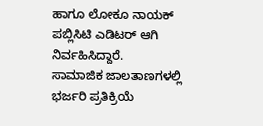ಹಾಗೂ ಲೋಕೂ ನಾಯಕ್ ಪಬ್ಲಿಸಿಟಿ ಎಡಿಟರ್ ಆಗಿ ನಿರ್ವಹಿಸಿದ್ದಾರೆ.
ಸಾಮಾಜಿಕ ಜಾಲತಾಣಗಳಲ್ಲಿ ಭರ್ಜರಿ ಪ್ರತಿಕ್ರಿಯೆ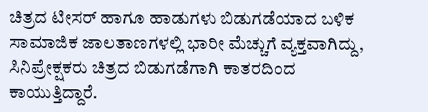ಚಿತ್ರದ ಟೀಸರ್ ಹಾಗೂ ಹಾಡುಗಳು ಬಿಡುಗಡೆಯಾದ ಬಳಿಕ ಸಾಮಾಜಿಕ ಜಾಲತಾಣಗಳಲ್ಲಿ ಭಾರೀ ಮೆಚ್ಚುಗೆ ವ್ಯಕ್ತವಾಗಿದ್ದು, ಸಿನಿಪ್ರೇಕ್ಷಕರು ಚಿತ್ರದ ಬಿಡುಗಡೆಗಾಗಿ ಕಾತರದಿಂದ ಕಾಯುತ್ತಿದ್ದಾರೆ.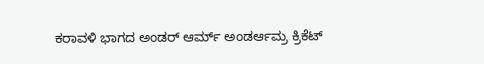ಕರಾವಳಿ ಭಾಗದ ಅಂಡರ್ ಆರ್ಮ್ ಅಂಡರ್ಆಮ್ರ ಕ್ರಿಕೆಟ್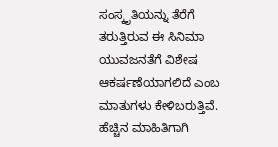ಸಂಸ್ಕೃತಿಯನ್ನು ತೆರೆಗೆ ತರುತ್ತಿರುವ ಈ ಸಿನಿಮಾ ಯುವಜನತೆಗೆ ವಿಶೇಷ ಆಕರ್ಷಣೆಯಾಗಲಿದೆ ಎಂಬ ಮಾತುಗಳು ಕೇಳಿಬರುತ್ತಿವೆ.
ಹೆಚ್ಚಿನ ಮಾಹಿತಿಗಾಗಿ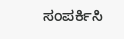ಸಂಪರ್ಕಿಸಿ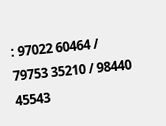: 97022 60464 / 79753 35210 / 98440 45543